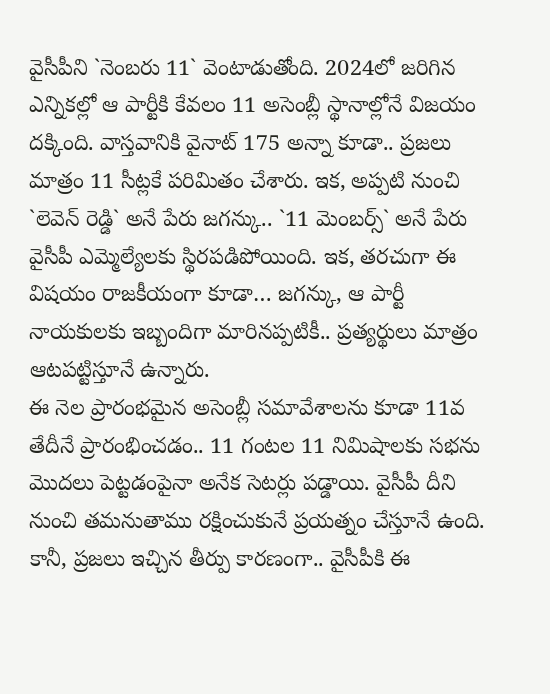వైసీపీని `నెంబరు 11` వెంటాడుతోంది. 2024లో జరిగిన ఎన్నికల్లో ఆ పార్టీకి కేవలం 11 అసెంబ్లీ స్థానాల్లోనే విజయం దక్కింది. వాస్తవానికి వైనాట్ 175 అన్నా కూడా.. ప్రజలు మాత్రం 11 సీట్లకే పరిమితం చేశారు. ఇక, అప్పటి నుంచి `లెవెన్ రెడ్డి` అనే పేరు జగన్కు.. `11 మెంబర్స్` అనే పేరు వైసీపీ ఎమ్మెల్యేలకు స్థిరపడిపోయింది. ఇక, తరచుగా ఈ విషయం రాజకీయంగా కూడా… జగన్కు, ఆ పార్టీ నాయకులకు ఇబ్బందిగా మారినప్పటికీ.. ప్రత్యర్థులు మాత్రం ఆటపట్టిస్తూనే ఉన్నారు.
ఈ నెల ప్రారంభమైన అసెంబ్లీ సమావేశాలను కూడా 11వ తేదీనే ప్రారంభించడం.. 11 గంటల 11 నిమిషాలకు సభను మొదలు పెట్టడంపైనా అనేక సెటర్లు పడ్డాయి. వైసీపీ దీని నుంచి తమనుతాము రక్షించుకునే ప్రయత్నం చేస్తూనే ఉంది. కానీ, ప్రజలు ఇచ్చిన తీర్పు కారణంగా.. వైసీపీకి ఈ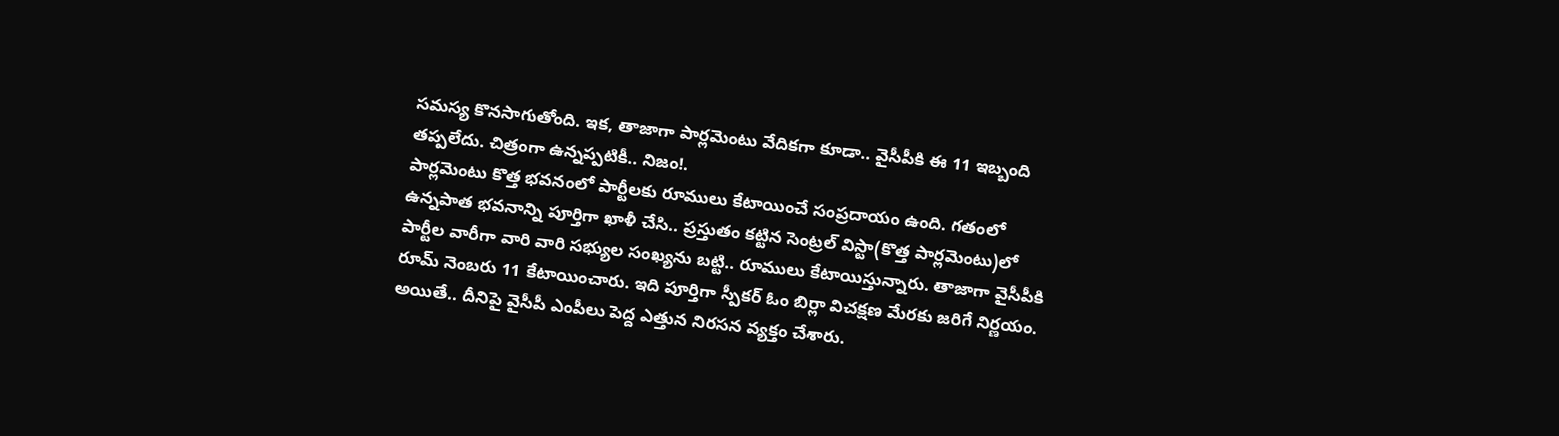సమస్య కొనసాగుతోంది. ఇక, తాజాగా పార్లమెంటు వేదికగా కూడా.. వైసీపీకి ఈ 11 ఇబ్బంది తప్పలేదు. చిత్రంగా ఉన్నప్పటికీ.. నిజం!.
పార్లమెంటు కొత్త భవనంలో పార్టీలకు రూములు కేటాయించే సంప్రదాయం ఉంది. గతంలో ఉన్నపాత భవనాన్ని పూర్తిగా ఖాళీ చేసి.. ప్రస్తుతం కట్టిన సెంట్రల్ విస్టా(కొత్త పార్లమెంటు)లో పార్టీల వారీగా వారి వారి సభ్యుల సంఖ్యను బట్టి.. రూములు కేటాయిస్తున్నారు. తాజాగా వైసీపీకి రూమ్ నెంబరు 11 కేటాయించారు. ఇది పూర్తిగా స్పీకర్ ఓం బిర్లా విచక్షణ మేరకు జరిగే నిర్ణయం. అయితే.. దీనిపై వైసీపీ ఎంపీలు పెద్ద ఎత్తున నిరసన వ్యక్తం చేశారు.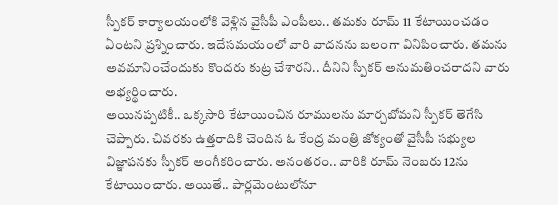స్పీకర్ కార్యాలయంలోకి వెళ్లిన వైసీపీ ఎంపీలు.. తమకు రూమ్ 11 కేటాయించడం ఏంటని ప్రశ్నించారు. ఇదేసమయంలో వారి వాదనను బలంగా వినిపించారు. తమను అవమానించేందుకు కొందరు కుట్ర చేశారని.. దీనిని స్పీకర్ అనుమతించరాదని వారు అభ్యర్థించారు.
అయినప్పటికీ.. ఒక్కసారి కేటాయించిన రూములను మార్చబోమని స్పీకర్ తెగేసి చెప్పారు. చివరకు ఉత్తరాదికి చెందిన ఓ కేంద్ర మంత్రి జోక్యంతో వైసీపీ సభ్యుల విజ్ఞాపనకు స్పీకర్ అంగీకరించారు. అనంతరం.. వారికి రూమ్ నెంబరు 12ను కేటాయించారు. అయితే.. పార్లమెంటులోనూ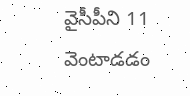వైసీపీని 11 వెంటాడడం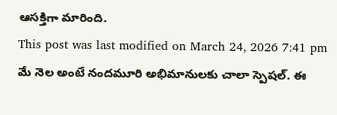ఆసక్తిగా మారింది.
This post was last modified on March 24, 2026 7:41 pm
మే నెల అంటే నందమూరి అభిమానులకు చాలా స్పెషల్. ఈ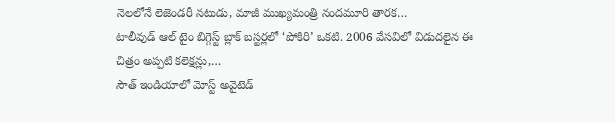నెలలోనే లెజెండరీ నటుడు, మాజీ ముఖ్యమంత్రి నందమూరి తారక…
టాలీవుడ్ ఆల్ టైం బిగ్గెస్ట్ బ్లాక్ బస్టర్లలో ‘పోకిరి’ ఒకటి. 2006 వేసవిలో విడుదలైన ఈ చిత్రం అప్పటి కలెక్షన్లు,…
సౌత్ ఇండియాలో మోస్ట్ అవైటెడ్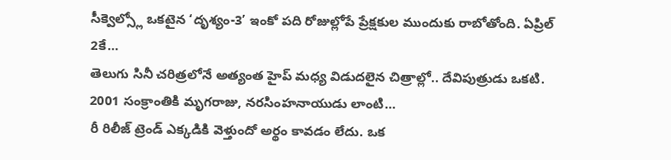సీక్వెల్స్లో ఒకటైన ‘దృశ్యం-3’ ఇంకో పది రోజుల్లోపే ప్రేక్షకుల ముందుకు రాబోతోంది. ఏప్రిల్ 2కే…
తెలుగు సినీ చరిత్రలోనే అత్యంత హైప్ మధ్య విడుదలైన చిత్రాల్లో.. దేవిపుత్రుడు ఒకటి. 2001 సంక్రాంతికి మృగరాజు, నరసింహనాయుడు లాంటి…
రీ రిలీజ్ ట్రెండ్ ఎక్కడికి వెళ్తుందో అర్థం కావడం లేదు. ఒక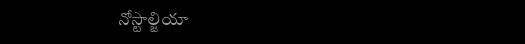నోస్టాల్జియా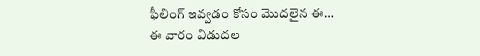ఫీలింగ్ ఇవ్వడం కోసం మొదలైన ఈ…
ఈ వారం విడుదల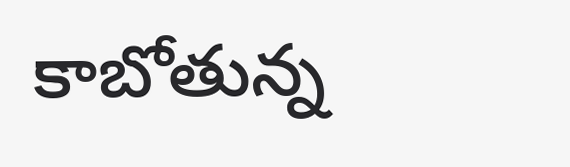కాబోతున్న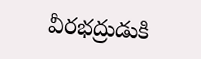వీరభద్రుడుకి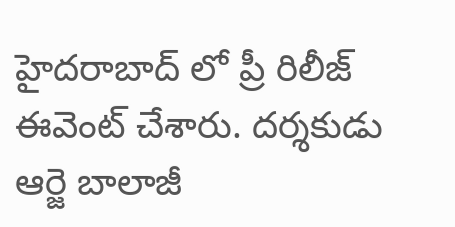హైదరాబాద్ లో ప్రీ రిలీజ్ ఈవెంట్ చేశారు. దర్శకుడు ఆర్జె బాలాజీ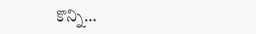కొన్ని…